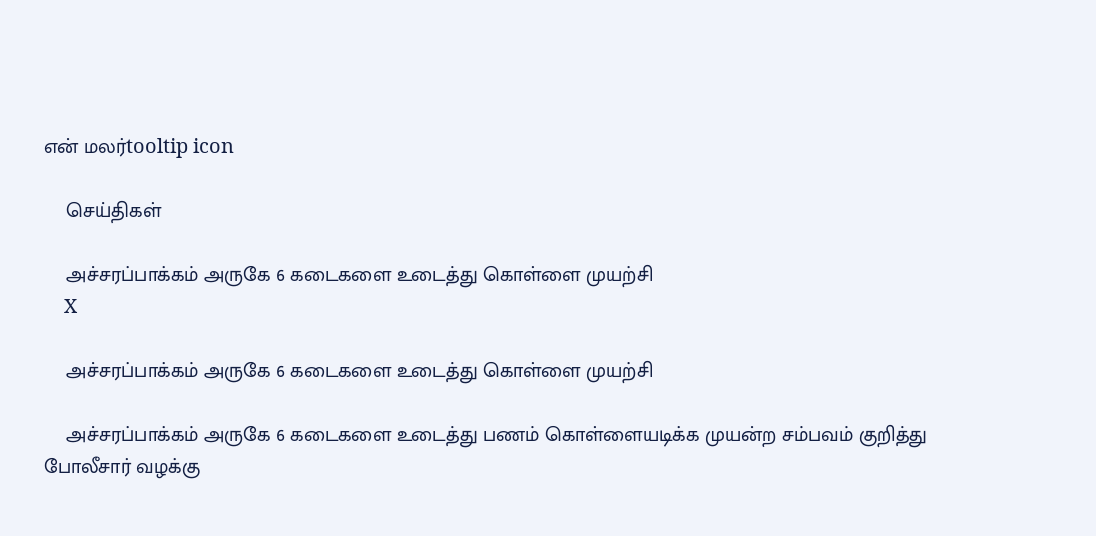என் மலர்tooltip icon

    செய்திகள்

    அச்சரப்பாக்கம் அருகே 6 கடைகளை உடைத்து கொள்ளை முயற்சி
    X

    அச்சரப்பாக்கம் அருகே 6 கடைகளை உடைத்து கொள்ளை முயற்சி

    அச்சரப்பாக்கம் அருகே 6 கடைகளை உடைத்து பணம் கொள்ளையடிக்க முயன்ற சம்பவம் குறித்து போலீசார் வழக்கு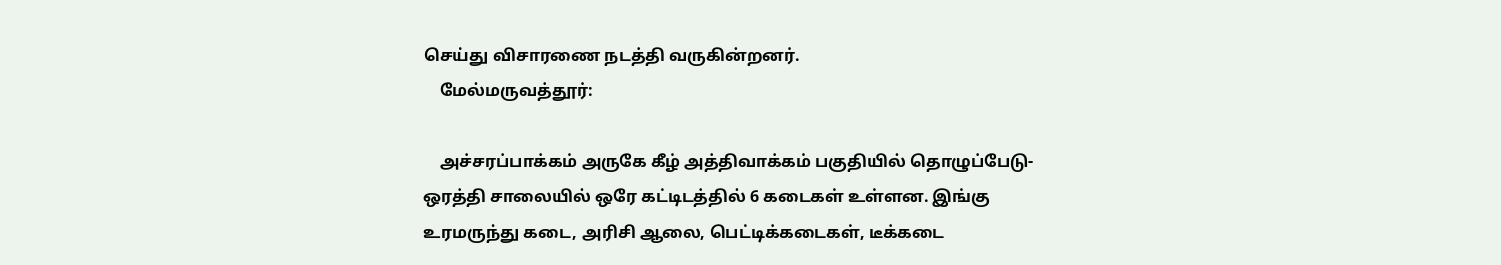செய்து விசாரணை நடத்தி வருகின்றனர்.
    மேல்மருவத்தூர்:

    அச்சரப்பாக்கம் அருகே கீழ் அத்திவாக்கம் பகுதியில் தொழுப்பேடு-ஒரத்தி சாலையில் ஒரே கட்டிடத்தில் 6 கடைகள் உள்ளன. இங்கு உரமருந்து கடை, அரிசி ஆலை, பெட்டிக்கடைகள், டீக்கடை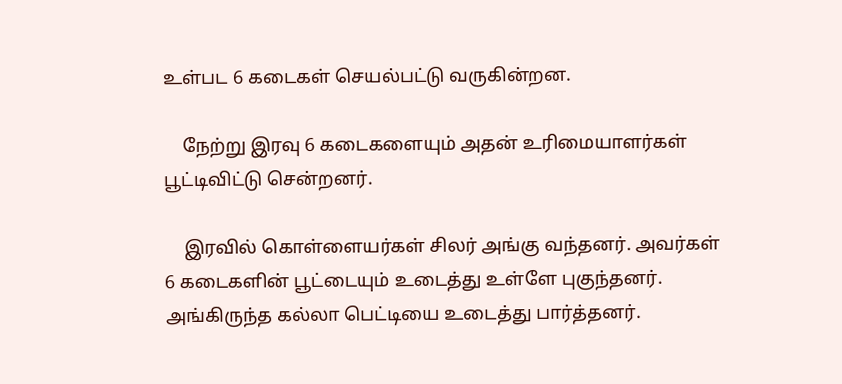உள்பட 6 கடைகள் செயல்பட்டு வருகின்றன.

    நேற்று இரவு 6 கடைகளையும் அதன் உரிமையாளர்கள் பூட்டிவிட்டு சென்றனர்.

    இரவில் கொள்ளையர்கள் சிலர் அங்கு வந்தனர். அவர்கள் 6 கடைகளின் பூட்டையும் உடைத்து உள்ளே புகுந்தனர். அங்கிருந்த கல்லா பெட்டியை உடைத்து பார்த்தனர்.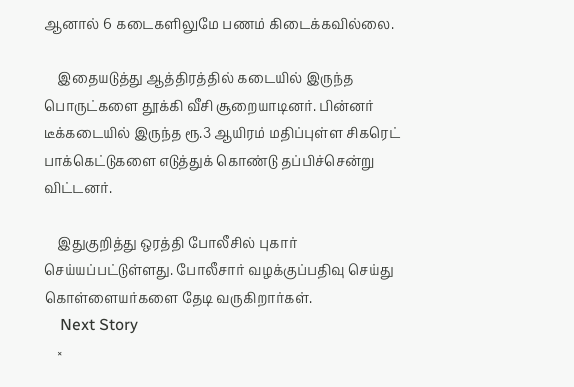ஆனால் 6 கடைகளிலுமே பணம் கிடைக்கவில்லை.

    இதையடுத்து ஆத்திரத்தில் கடையில் இருந்த பொருட்களை தூக்கி வீசி சூறையாடினர். பின்னர் டீக்கடையில் இருந்த ரூ.3 ஆயிரம் மதிப்புள்ள சிகரெட் பாக்கெட்டுகளை எடுத்துக் கொண்டு தப்பிச்சென்று விட்டனர்.

    இதுகுறித்து ஒரத்தி போலீசில் புகார் செய்யப்பட்டுள்ளது. போலீசார் வழக்குப்பதிவு செய்து கொள்ளையர்களை தேடி வருகிறார்கள்.
    Next Story
    ×